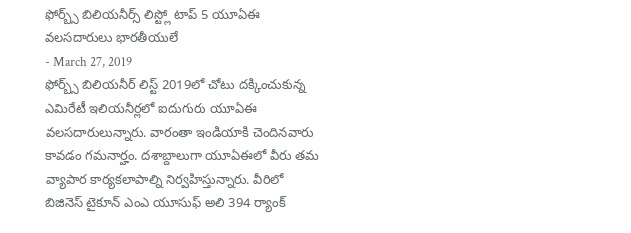ఫోర్బ్స్ బిలియనీర్స్ లిస్ట్లో టాప్ 5 యూఏఈ వలసదారులు భారతీయులే
- March 27, 2019
ఫోర్బ్స్ బిలియనీర్ లిస్ట్ 2019లో చోటు దక్కించుకున్న ఎమిరేటీ ఇలియనీర్లలో ఐదుగురు యూఏఈ వలసదారులున్నారు. వారంతా ఇండియాకి చెందినవారు కావడం గమనార్హం. దశాబ్దాలుగా యూఏఈలో వీరు తమ వ్యాపార కార్యకలాపాల్ని నిర్వహిస్తున్నారు. వీరిలో బిజినెస్ టైకూన్ ఎంఎ యూసుఫ్ అలి 394 ర్యాంక్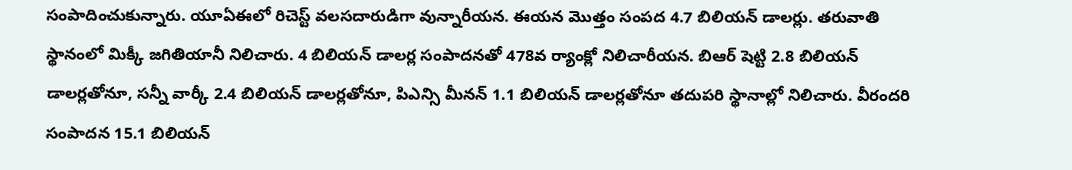సంపాదించుకున్నారు. యూఏఈలో రిచెస్ట్ వలసదారుడిగా వున్నారీయన. ఈయన మొత్తం సంపద 4.7 బిలియన్ డాలర్లు. తరువాతి స్థానంలో మిక్కీ జగితియానీ నిలిచారు. 4 బిలియన్ డాలర్ల సంపాదనతో 478వ ర్యాంక్లో నిలిచారీయన. బిఆర్ షెట్టి 2.8 బిలియన్ డాలర్లతోనూ, సన్నీ వార్కీ 2.4 బిలియన్ డాలర్లతోనూ, పిఎన్సి మీనన్ 1.1 బిలియన్ డాలర్లతోనూ తదుపరి స్థానాల్లో నిలిచారు. వీరందరి సంపాదన 15.1 బిలియన్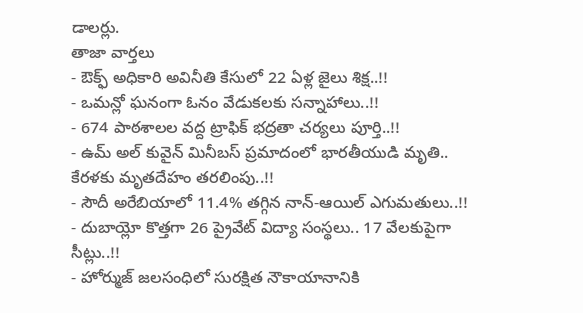డాలర్లు.
తాజా వార్తలు
- ఔక్ఫ్ అధికారి అవినీతి కేసులో 22 ఏళ్ల జైలు శిక్ష..!!
- ఒమన్లో ఘనంగా ఓనం వేడుకలకు సన్నాహాలు..!!
- 674 పాఠశాలల వద్ద ట్రాఫిక్ భద్రతా చర్యలు పూర్తి..!!
- ఉమ్ అల్ కువైన్ మినీబస్ ప్రమాదంలో భారతీయుడి మృతి.. కేరళకు మృతదేహం తరలింపు..!!
- సౌదీ అరేబియాలో 11.4% తగ్గిన నాన్-ఆయిల్ ఎగుమతులు..!!
- దుబాయ్లో కొత్తగా 26 ప్రైవేట్ విద్యా సంస్థలు.. 17 వేలకుపైగా సీట్లు..!!
- హోర్ముజ్ జలసంధిలో సురక్షిత నౌకాయానానికి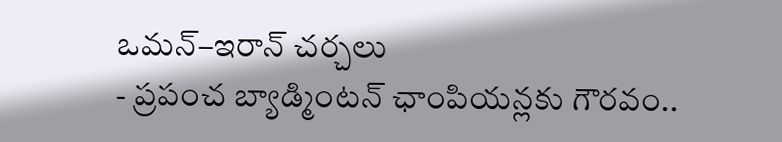ఒమన్–ఇరాన్ చర్చలు
- ప్రపంచ బ్యాడ్మింటన్ ఛాంపియన్లకు గౌరవం..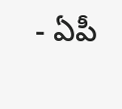- ఏపీ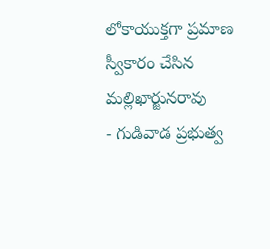లోకాయుక్తగా ప్రమాణ స్వీకారం చేసిన మల్లిఖార్జునరావు
- గుడివాడ ప్రభుత్వ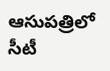ఆసుపత్రిలో సీటీ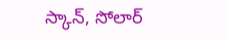స్కాన్, సోలార్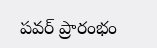పవర్ ప్రారంభం